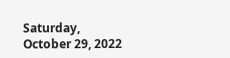Saturday, October 29, 2022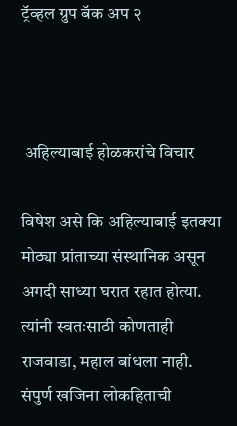ट्रॅव्हल ग्रुप बॅक अप २



 अहिल्याबाई होळकरांचे विचार

विषेश असे कि अहिल्याबाई इतक्या मोठ्या प्रांताच्या संस्थानिक असून अगदी साध्या घरात रहात होत्या. त्यांनी स्वतःसाठी कोणताही राजवाडा, महाल बांधला नाही. संपुर्ण खजिना लोकहिताची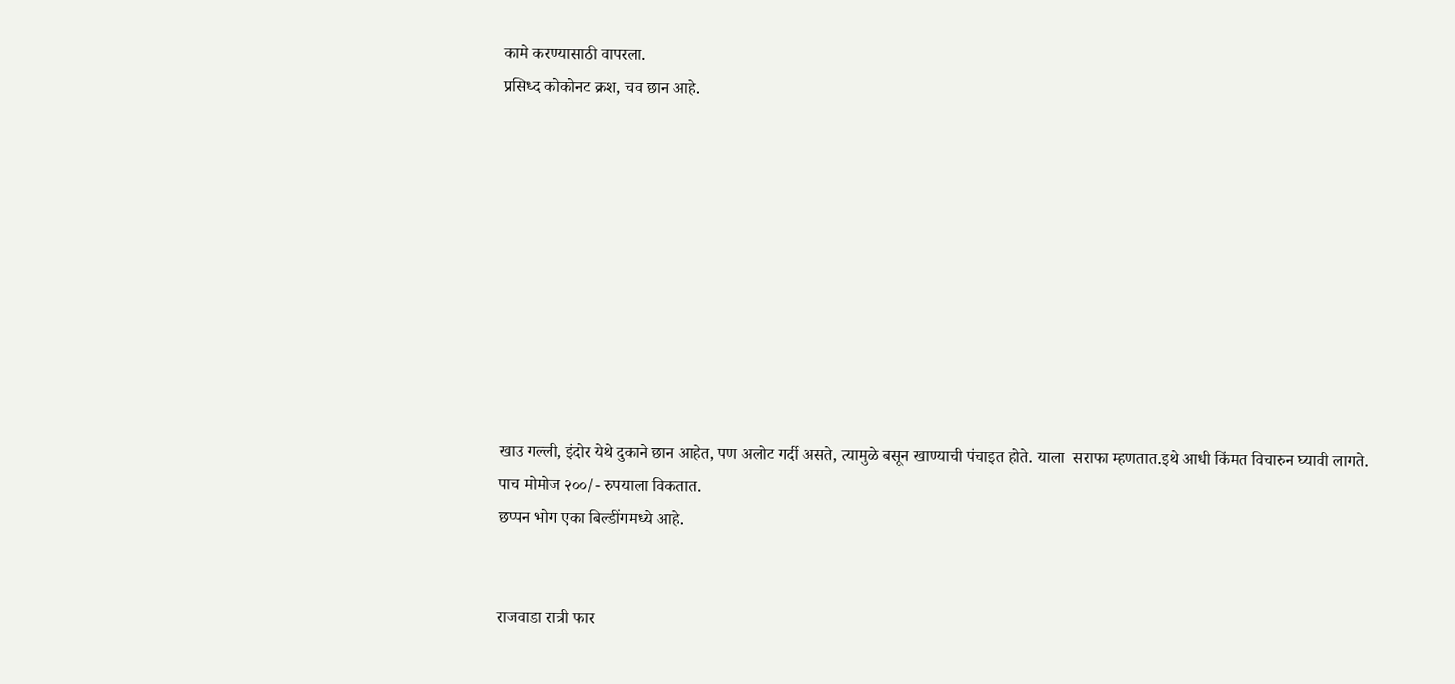कामे करण्यासाठी वापरला.
प्रसिध्द कोकोनट क्रश, चव छान आहे.










खाउ गल्ली, इंदोर येथे दुकाने छान आहेत, पण अलोट गर्दी असते, त्यामुळे बसून खाण्याची पंचाइत होते. याला  सराफा म्हणतात.इथे आधी किंमत विचारुन घ्यावी लागते. पाच मोमोज २००/- रुपयाला विकतात.
छप्पन भोग एका बिल्डींगमध्ये आहे.


राजवाडा रात्री फार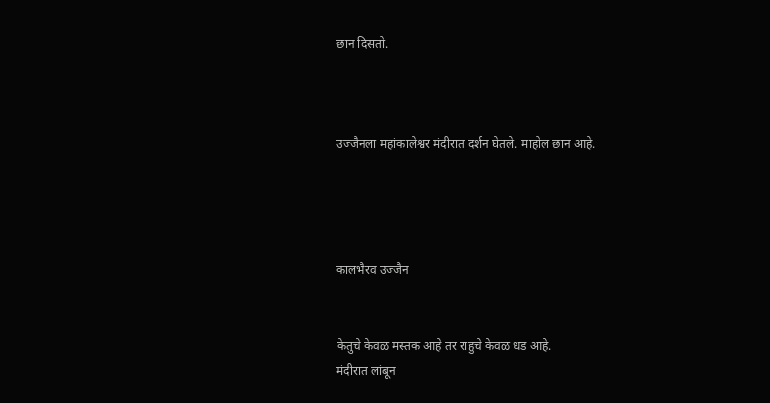छान दिसतो.



उज्जैनला महांकालेश्वर मंदीरात दर्शन घेतले. माहोल छान आहे.




कालभैरव उज्जैन


केतुचे केवळ मस्तक आहे तर राहुचे केवळ धड आहे.
मंदीरात लांबून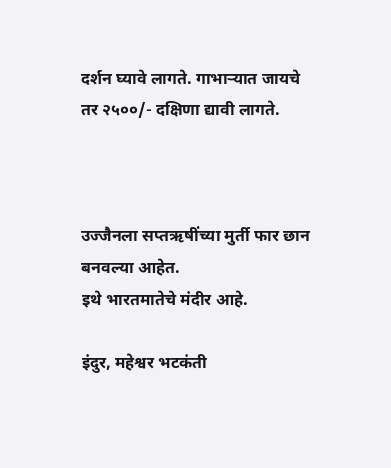दर्शन घ्यावे लागते. गाभार्‍यात जायचे तर २५००/- दक्षिणा द्यावी लागते.



उज्जैनला सप्तऋषींच्या मुर्ती फार छान बनवल्या आहेत.
इथे भारतमातेचे मंदीर आहे.

इंदुर, महेश्वर भटकंती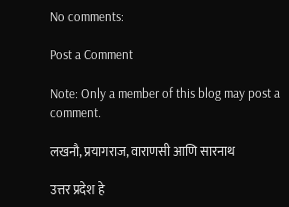No comments:

Post a Comment

Note: Only a member of this blog may post a comment.

लखनौ, प्रयागराज, वाराणसी आणि सारनाथ

उत्तर प्रदेश हे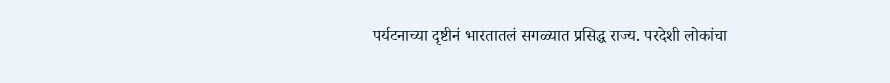पर्यटनाच्या दृष्टीनं भारतातलं सगळ्यात प्रसिद्ध राज्य. परदेशी लोकांचा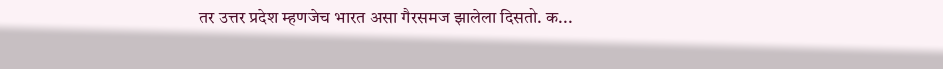तर उत्तर प्रदेश म्हणजेच भारत असा गैरसमज झालेला दिसतो. क...